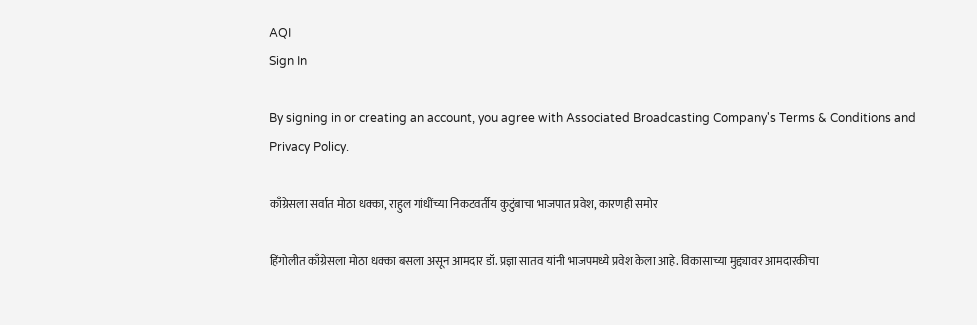AQI
Sign In

By signing in or creating an account, you agree with Associated Broadcasting Company's Terms & Conditions and Privacy Policy.

काँग्रेसला सर्वात मोठा धक्का, राहुल गांधींच्या निकटवर्तीय कुटुंबाचा भाजपात प्रवेश, कारणही समोर

हिंगोलीत काँग्रेसला मोठा धक्का बसला असून आमदार डॉ. प्रज्ञा सातव यांनी भाजपमध्ये प्रवेश केला आहे. विकासाच्या मुद्द्यावर आमदारकीचा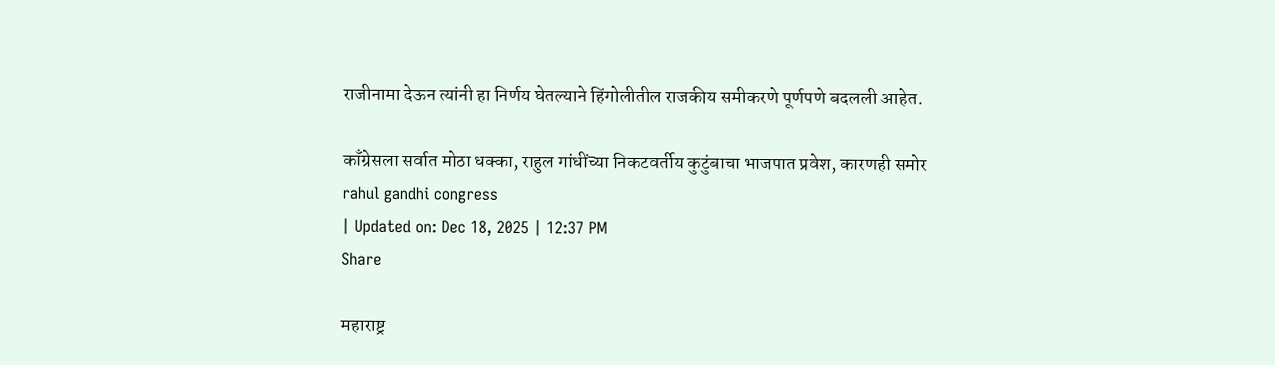राजीनामा देऊन त्यांनी हा निर्णय घेतल्याने हिंगोलीतील राजकीय समीकरणे पूर्णपणे बदलली आहेत.

काँग्रेसला सर्वात मोठा धक्का, राहुल गांधींच्या निकटवर्तीय कुटुंबाचा भाजपात प्रवेश, कारणही समोर
rahul gandhi congress
| Updated on: Dec 18, 2025 | 12:37 PM
Share

महाराष्ट्र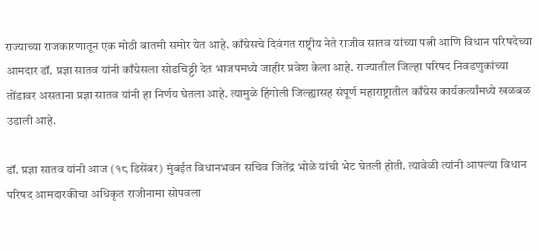राज्याच्या राजकारणातून एक मोठी बातमी समोर येत आहे. काँग्रेसचे दिवंगत राष्ट्रीय नेते राजीव सातव यांच्या पत्नी आणि विधान परिषदेच्या आमदार डॉ. प्रज्ञा सातव यांनी काँग्रेसला सोडचिठ्ठी देत भाजपमध्ये जाहीर प्रवेश केला आहे. राज्यातील जिल्हा परिषद निवडणुकांच्या तोंडावर असताना प्रज्ञा सातव यांनी हा निर्णय घेतला आहे. त्यामुळे हिंगोली जिल्ह्यासह संपूर्ण महाराष्ट्रातील काँग्रेस कार्यकर्त्यांमध्ये खळबळ उडाली आहे.

डॉ. प्रज्ञा सातव यांनी आज (१८ डिसेंबर) मुंबईत विधानभवन सचिव जितेंद्र भोळे यांची भेट घेतली होती. त्यावेळी त्यांनी आपल्या विधान परिषद आमदारकीचा अधिकृत राजीनामा सोपवला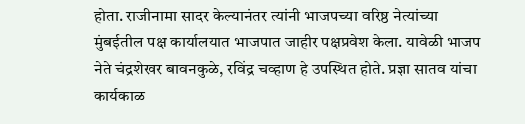होता. राजीनामा सादर केल्यानंतर त्यांनी भाजपच्या वरिष्ठ नेत्यांच्या मुंबईतील पक्ष कार्यालयात भाजपात जाहीर पक्षप्रवेश केला. यावेळी भाजप नेते चंद्रशेखर बावनकुळे, रविंद्र चव्हाण हे उपस्थित होते. प्रज्ञा सातव यांचा कार्यकाळ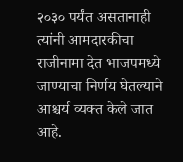२०३० पर्यंत असतानाही त्यांनी आमदारकीचा राजीनामा देत भाजपमध्ये जाण्याचा निर्णय घेतल्याने आश्चर्य व्यक्त केले जात आहे.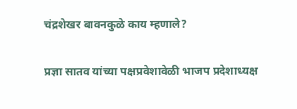चंद्रशेखर बावनकुळे काय म्हणाले?

प्रज्ञा सातव यांच्या पक्षप्रवेशावेळी भाजप प्रदेशाध्यक्ष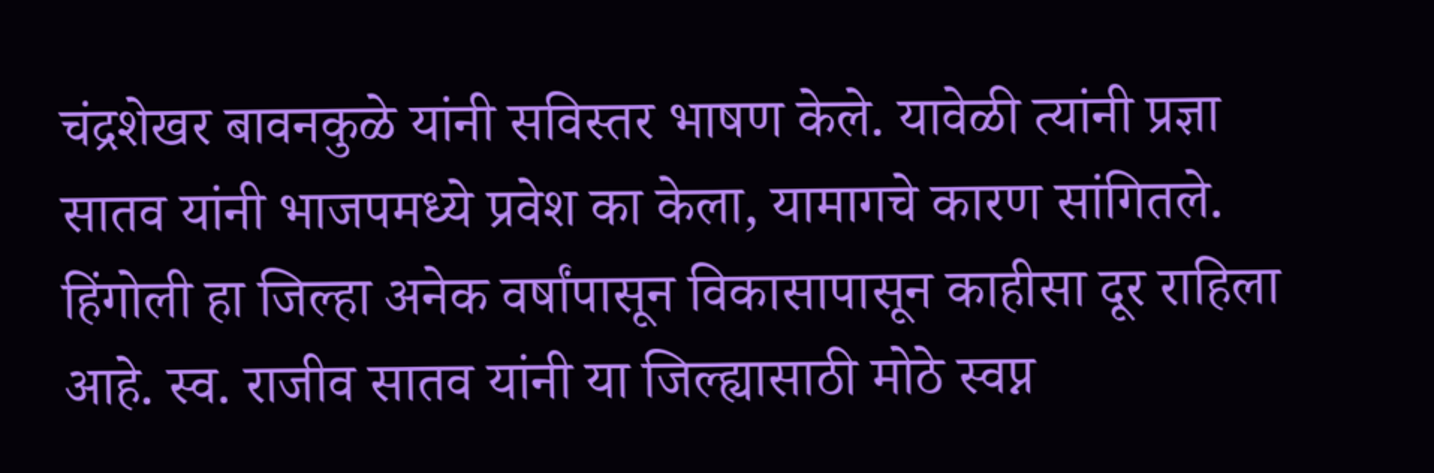चंद्रशेखर बावनकुळे यांनी सविस्तर भाषण केले. यावेळी त्यांनी प्रज्ञा सातव यांनी भाजपमध्ये प्रवेश का केला, यामागचे कारण सांगितले. हिंगोली हा जिल्हा अनेक वर्षांपासून विकासापासून काहीसा दूर राहिला आहे. स्व. राजीव सातव यांनी या जिल्ह्यासाठी मोठे स्वप्न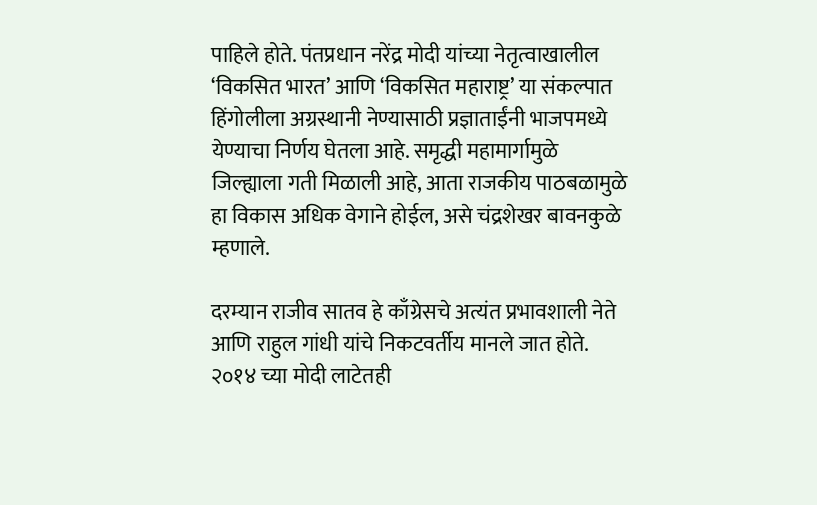पाहिले होते. पंतप्रधान नरेंद्र मोदी यांच्या नेतृत्वाखालील ‘विकसित भारत’ आणि ‘विकसित महाराष्ट्र’ या संकल्पात हिंगोलीला अग्रस्थानी नेण्यासाठी प्रज्ञाताईंनी भाजपमध्ये येण्याचा निर्णय घेतला आहे. समृद्धी महामार्गामुळे जिल्ह्याला गती मिळाली आहे, आता राजकीय पाठबळामुळे हा विकास अधिक वेगाने होईल, असे चंद्रशेखर बावनकुळे म्हणाले.

दरम्यान राजीव सातव हे काँग्रेसचे अत्यंत प्रभावशाली नेते आणि राहुल गांधी यांचे निकटवर्तीय मानले जात होते. २०१४ च्या मोदी लाटेतही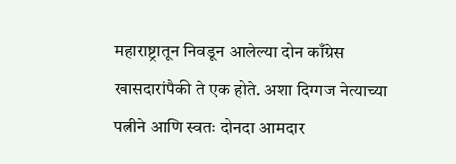महाराष्ट्रातून निवडून आलेल्या दोन काँग्रेस खासदारांपैकी ते एक होते. अशा दिग्गज नेत्याच्या पत्नीने आणि स्वतः दोनदा आमदार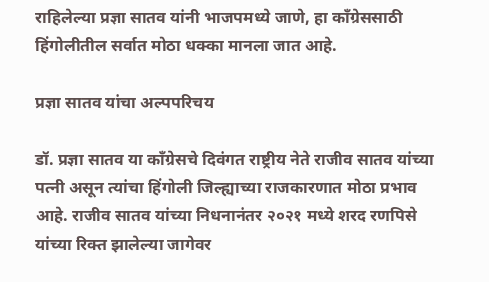राहिलेल्या प्रज्ञा सातव यांनी भाजपमध्ये जाणे, हा काँग्रेससाठी हिंगोलीतील सर्वात मोठा धक्का मानला जात आहे.

प्रज्ञा सातव यांचा अल्पपरिचय

डॉ. प्रज्ञा सातव या काँग्रेसचे दिवंगत राष्ट्रीय नेते राजीव सातव यांच्या पत्नी असून त्यांचा हिंगोली जिल्ह्याच्या राजकारणात मोठा प्रभाव आहे. राजीव सातव यांच्या निधनानंतर २०२१ मध्ये शरद रणपिसे यांच्या रिक्त झालेल्या जागेवर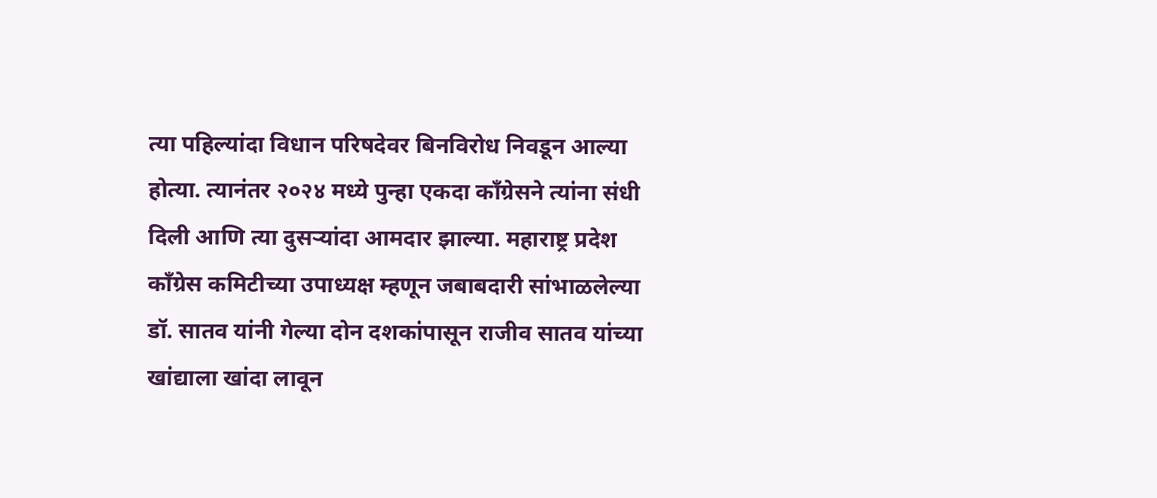त्या पहिल्यांदा विधान परिषदेवर बिनविरोध निवडून आल्या होत्या. त्यानंतर २०२४ मध्ये पुन्हा एकदा काँग्रेसने त्यांना संधी दिली आणि त्या दुसऱ्यांदा आमदार झाल्या. महाराष्ट्र प्रदेश काँग्रेस कमिटीच्या उपाध्यक्ष म्हणून जबाबदारी सांभाळलेल्या डॉ. सातव यांनी गेल्या दोन दशकांपासून राजीव सातव यांच्या खांद्याला खांदा लावून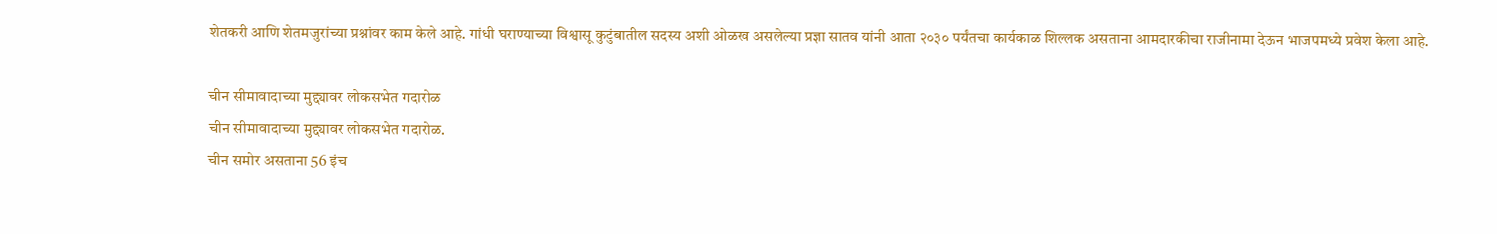शेतकरी आणि शेतमजुरांच्या प्रश्नांवर काम केले आहे. गांधी घराण्याच्या विश्वासू कुटुंबातील सदस्य अशी ओळख असलेल्या प्रज्ञा सातव यांनी आता २०३० पर्यंतचा कार्यकाळ शिल्लक असताना आमदारकीचा राजीनामा देऊन भाजपमध्ये प्रवेश केला आहे.

चीन सीमावादाच्या मुद्द्यावर लोकसभेत गदारोळ
चीन सीमावादाच्या मुद्द्यावर लोकसभेत गदारोळ.
चीन समोर असताना 56 इंच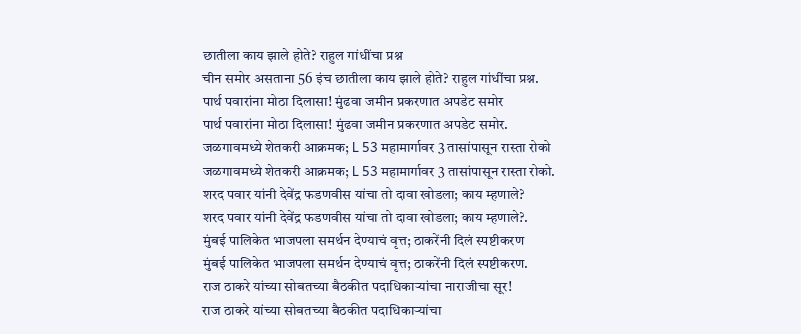छातीला काय झाले होते? राहुल गांधींचा प्रश्न
चीन समोर असताना 56 इंच छातीला काय झाले होते? राहुल गांधींचा प्रश्न.
पार्थ पवारांना मोठा दिलासा! मुंढवा जमीन प्रकरणात अपडेट समोर
पार्थ पवारांना मोठा दिलासा! मुंढवा जमीन प्रकरणात अपडेट समोर.
जळगावमध्ये शेतकरी आक्रमक; L 53 महामार्गावर 3 तासांपासून रास्ता रोको
जळगावमध्ये शेतकरी आक्रमक; L 53 महामार्गावर 3 तासांपासून रास्ता रोको.
शरद पवार यांनी देवेंद्र फडणवीस यांचा तो दावा खोडला; काय म्हणाले?
शरद पवार यांनी देवेंद्र फडणवीस यांचा तो दावा खोडला; काय म्हणाले?.
मुंबई पालिकेत भाजपला समर्थन देण्याचं वृत्त; ठाकरेंनी दिलं स्पष्टीकरण
मुंबई पालिकेत भाजपला समर्थन देण्याचं वृत्त; ठाकरेंनी दिलं स्पष्टीकरण.
राज ठाकरे यांच्या सोबतच्या बैठकीत पदाधिकाऱ्यांचा नाराजीचा सूर!
राज ठाकरे यांच्या सोबतच्या बैठकीत पदाधिकाऱ्यांचा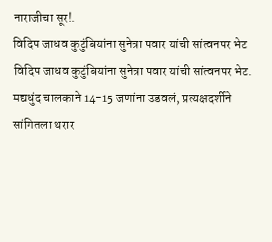नाराजीचा सूर!.
विदिप जाधव कुटुंबियांना सुनेत्रा पवार यांची सांत्वनपर भेट
विदिप जाधव कुटुंबियांना सुनेत्रा पवार यांची सांत्वनपर भेट.
मद्यधुंद चालकाने 14-15 जणांना उडवलं, प्रत्यक्षदर्शीने सांगितला थरार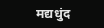मद्यधुंद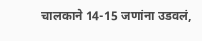चालकाने 14-15 जणांना उडवलं,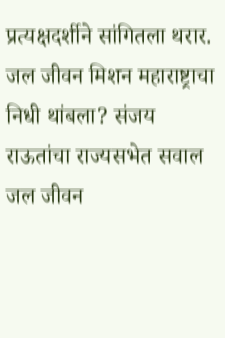प्रत्यक्षदर्शीने सांगितला थरार.
जल जीवन मिशन महाराष्ट्राचा निधी थांबला? संजय राऊतांचा राज्यसभेत सवाल
जल जीवन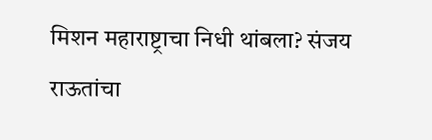मिशन महाराष्ट्राचा निधी थांबला? संजय राऊतांचा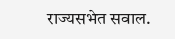राज्यसभेत सवाल.